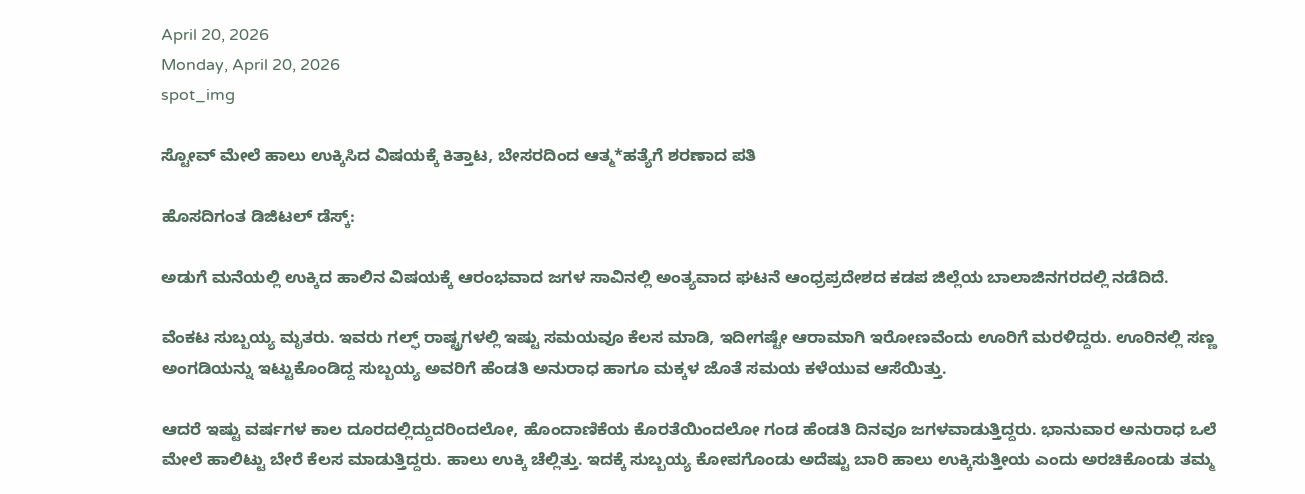April 20, 2026
Monday, April 20, 2026
spot_img

ಸ್ಟೋವ್‌ ಮೇಲೆ ಹಾಲು ಉಕ್ಕಿಸಿದ ವಿಷಯಕ್ಕೆ ಕಿತ್ತಾಟ, ಬೇಸರದಿಂದ ಆತ್ಮ*ಹತ್ಯೆಗೆ ಶರಣಾದ ಪತಿ

ಹೊಸದಿಗಂತ ಡಿಜಿಟಲ್‌ ಡೆಸ್ಕ್‌:

ಅಡುಗೆ ಮನೆಯಲ್ಲಿ ಉಕ್ಕಿದ ಹಾಲಿನ ವಿಷಯಕ್ಕೆ ಆರಂಭವಾದ ಜಗಳ ಸಾವಿನಲ್ಲಿ ಅಂತ್ಯವಾದ ಘಟನೆ ಆಂಧ್ರಪ್ರದೇಶದ ಕಡಪ ಜಿಲ್ಲೆಯ ಬಾಲಾಜಿನಗರದಲ್ಲಿ ನಡೆದಿದೆ.

ವೆಂಕಟ ಸುಬ್ಬಯ್ಯ ಮೃತರು. ಇವರು ಗಲ್ಫ್‌ ರಾಷ್ಟ್ರಗಳಲ್ಲಿ ಇಷ್ಟು ಸಮಯವೂ ಕೆಲಸ ಮಾಡಿ, ಇದೀಗಷ್ಟೇ ಆರಾಮಾಗಿ ಇರೋಣವೆಂದು ಊರಿಗೆ ಮರಳಿದ್ದರು. ಊರಿನಲ್ಲಿ ಸಣ್ಣ ಅಂಗಡಿಯನ್ನು ಇಟ್ಟುಕೊಂಡಿದ್ದ ಸುಬ್ಬಯ್ಯ ಅವರಿಗೆ ಹೆಂಡತಿ ಅನುರಾಧ ಹಾಗೂ ಮಕ್ಕಳ ಜೊತೆ ಸಮಯ ಕಳೆಯುವ ಆಸೆಯಿತ್ತು.

ಆದರೆ ಇಷ್ಟು ವರ್ಷಗಳ ಕಾಲ ದೂರದಲ್ಲಿದ್ದುದರಿಂದಲೋ, ಹೊಂದಾಣಿಕೆಯ ಕೊರತೆಯಿಂದಲೋ ಗಂಡ ಹೆಂಡತಿ ದಿನವೂ ಜಗಳವಾಡುತ್ತಿದ್ದರು. ಭಾನುವಾರ ಅನುರಾಧ ಒಲೆ ಮೇಲೆ ಹಾಲಿಟ್ಟು ಬೇರೆ ಕೆಲಸ ಮಾಡುತ್ತಿದ್ದರು. ಹಾಲು ಉಕ್ಕಿ ಚೆಲ್ಲಿತ್ತು. ಇದಕ್ಕೆ ಸುಬ್ಬಯ್ಯ ಕೋಪಗೊಂಡು ಅದೆಷ್ಟು ಬಾರಿ ಹಾಲು ಉಕ್ಕಿಸುತ್ತೀಯ ಎಂದು ಅರಚಿಕೊಂಡು ತಮ್ಮ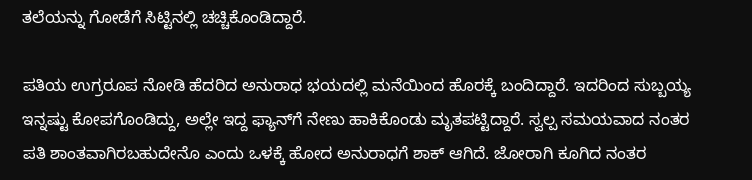ತಲೆಯನ್ನು ಗೋಡೆಗೆ ಸಿಟ್ಟಿನಲ್ಲಿ ಚಚ್ಚಿಕೊಂಡಿದ್ದಾರೆ.

ಪತಿಯ ಉಗ್ರರೂಪ ನೋಡಿ ಹೆದರಿದ ಅನುರಾಧ ಭಯದಲ್ಲಿ ಮನೆಯಿಂದ ಹೊರಕ್ಕೆ ಬಂದಿದ್ದಾರೆ. ಇದರಿಂದ ಸುಬ್ಬಯ್ಯ ಇನ್ನಷ್ಟು ಕೋಪಗೊಂಡಿದ್ದು, ಅಲ್ಲೇ ಇದ್ದ ಫ್ಯಾನ್‌ಗೆ ನೇಣು ಹಾಕಿಕೊಂಡು ಮೃತಪಟ್ಟಿದ್ದಾರೆ. ಸ್ವಲ್ಪ ಸಮಯವಾದ ನಂತರ ಪತಿ ಶಾಂತವಾಗಿರಬಹುದೇನೊ ಎಂದು ಒಳಕ್ಕೆ ಹೋದ ಅನುರಾಧಗೆ ಶಾಕ್‌ ಆಗಿದೆ. ಜೋರಾಗಿ ಕೂಗಿದ ನಂತರ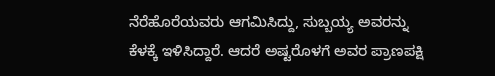ನೆರೆಹೊರೆಯವರು ಆಗಮಿಸಿದ್ದು, ಸುಬ್ಬಯ್ಯ ಅವರನ್ನು ಕೆಳಕ್ಕೆ ಇಳಿಸಿದ್ದಾರೆ. ಆದರೆ ಅಷ್ಟರೊಳಗೆ ಅವರ ಪ್ರಾಣಪಕ್ಷಿ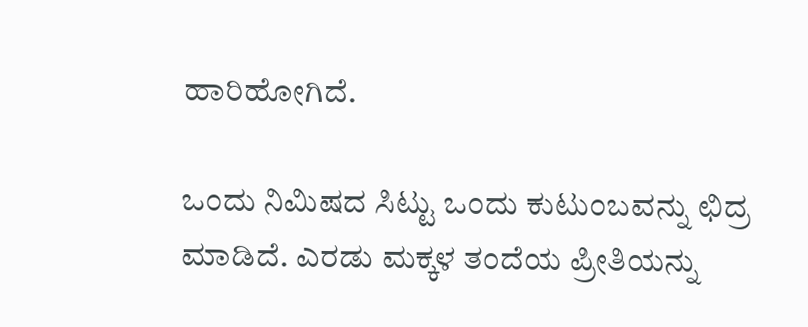ಹಾರಿಹೋಗಿದೆ.

ಒಂದು ನಿಮಿಷದ ಸಿಟ್ಟು ಒಂದು ಕುಟುಂಬವನ್ನು ಛಿದ್ರ ಮಾಡಿದೆ. ಎರಡು ಮಕ್ಕಳ ತಂದೆಯ ಪ್ರೀತಿಯನ್ನು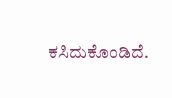ಕಸಿದುಕೊಂಡಿದೆ.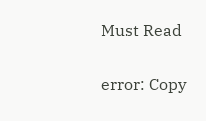Must Read

error: Copy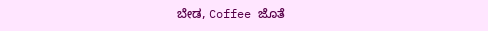ಬೇಡ, Coffee ಜೊತೆ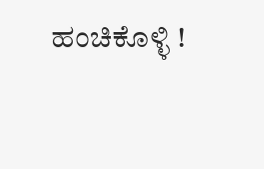ಹಂಚಿಕೊಳ್ಳಿ !